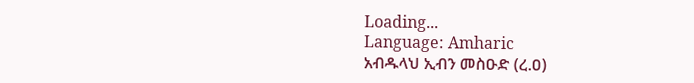Loading...
Language: Amharic
አብዱላህ ኢብን መስዑድ (ረ.ዐ)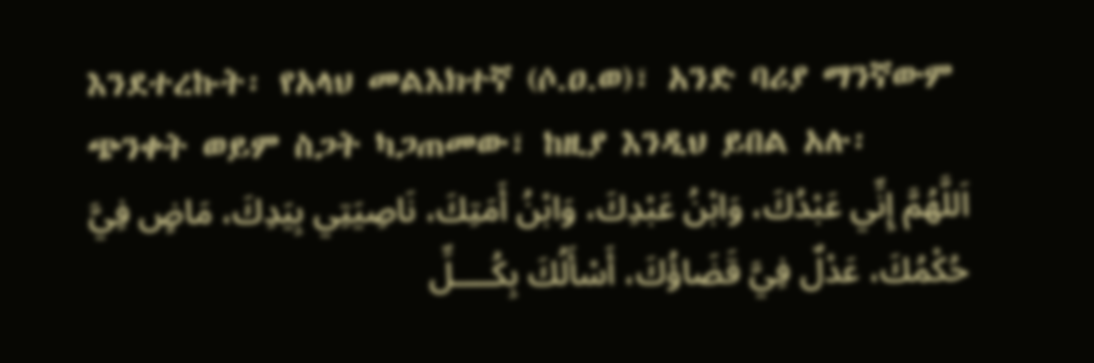እንደተረኩት፡ የአላህ መልእክተኛ (ሶ.ዐ.ወ)፣ አንድ ባሪያ ማንኛውም ጭንቀት ወይም ስጋት ካጋጠመው፣ ከዚያ እንዲህ ይበል አሉ፡
اَللَّهُمَّ إِنِّي عَبْدُكَ، وَابْنُ عَبْدِكَ، وَابْنُ أَمَتِكَ، نَاصِيَتِي بِيَدِكَ، مَاضٍ فِيَّ حُكْمُكَ، عَدْلٌ فِيَّ قَضَاؤُكَ، أَسْأَلُكَ بِكُــــلِّ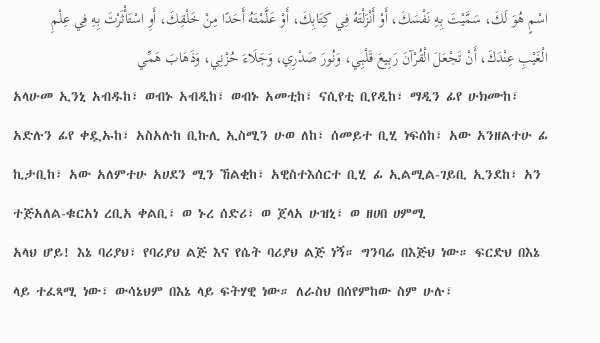اسْمٍ هُوَ لَكَ، سَمَّيْتَ بِهِ نَفْسَكَ، أَوْ أَنْزَلْتَهُ فِي كِتَابِكَ، أَوْ عَلَّمْتَهُ أَحَدًا مِنْ خَلْقِكَ، أَوِ اسْتَأْثَرْتَ بِهِ فِي عِلْمِ الْغَيْبِ عِنْدَكَ، أَنْ تَجْعَلَ الْقُرْآنَ رَبِيعَ قَلْبِي، وَنُورَ صَدْرِي، وَجَلَاءَ حُزْنِي، وَذَهَابَ هَمِّي
አላሁመ ኢንኒ አብዱከ፣ ወብኑ አብዲከ፣ ወብኑ አመቲከ፣ ናሲየቲ ቢየዲከ፣ ማዲን ፊየ ሁክሙከ፣ አድሉን ፊየ ቀዷኡከ፣ አስአሉከ ቢኩሊ ኢስሚን ሁወ ለከ፣ ሰመይተ ቢሂ ነፍሰከ፣ አው አንዘልተሁ ፊ ኪታቢከ፣ አው አለምተሁ አሀደን ሚን ኸልቂከ፣ አዊስተእሰርተ ቢሂ ፊ ኢልሚል-ገይቢ ኢንደከ፣ አን ተጅአለል-ቁርአነ ረቢአ ቀልቢ፣ ወ ኑረ ሰድሪ፣ ወ ጀላአ ሁዝኒ፣ ወ ዘሀበ ሀምሚ
አላህ ሆይ! እኔ ባሪያህ፣ የባሪያህ ልጅ እና የሴት ባሪያህ ልጅ ነኝ። ግንባሬ በእጅህ ነው። ፍርድህ በእኔ ላይ ተፈጻሚ ነው፣ ውሳኔህም በእኔ ላይ ፍትሃዊ ነው። ለራስህ በሰየምከው ስም ሁሉ፣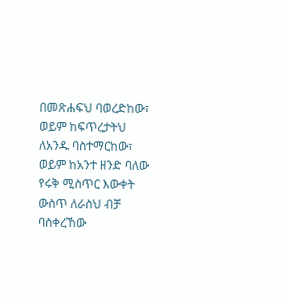በመጽሐፍህ ባወረድከው፣ ወይም ከፍጥረታትህ ለአንዱ ባስተማርከው፣ ወይም ከአንተ ዘንድ ባለው የሩቅ ሚስጥር እውቀት ውስጥ ለራስህ ብቻ ባስቀረኸው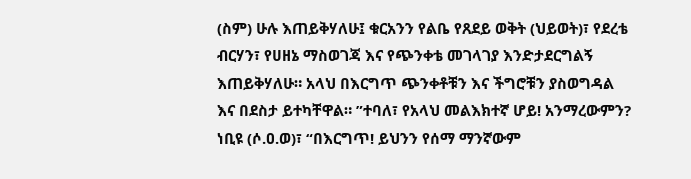(ስም) ሁሉ እጠይቅሃለሁ፤ ቁርአንን የልቤ የጸደይ ወቅት (ህይወት)፣ የደረቴ ብርሃን፣ የሀዘኔ ማስወገጃ እና የጭንቀቴ መገላገያ እንድታደርግልኝ እጠይቅሃለሁ። አላህ በእርግጥ ጭንቀቶቹን እና ችግሮቹን ያስወግዳል እና በደስታ ይተካቸዋል። ”ተባለ፣ የአላህ መልእክተኛ ሆይ! አንማረውምን? ነቢዩ (ሶ.ዐ.ወ)፣ “በእርግጥ! ይህንን የሰማ ማንኛውም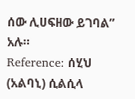ሰው ሊሀፍዘው ይገባል” አሉ።
Reference: ሰሂህ (አልባኒ) ሲልሲላ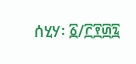ሰሂሃ፡ ፩/፫፻፴፯